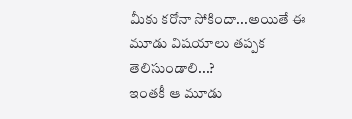మీకు కరోనా సోకిందా...అయితే ఈ మూడు విషయాలు తప్పక తెలిసుండాలి...?
ఇంతకీ ఆ మూడు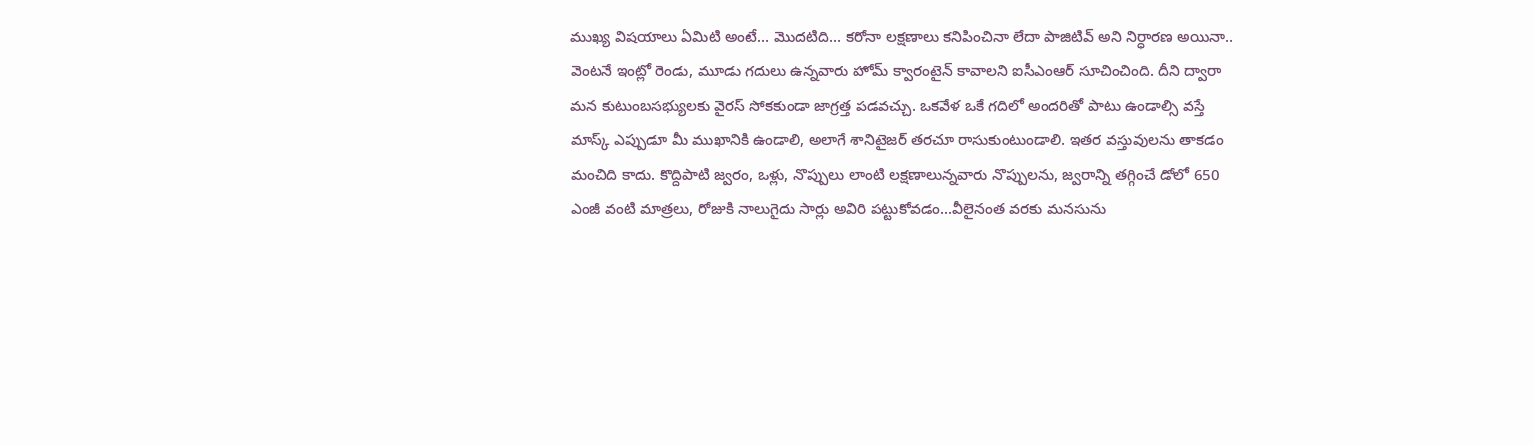ముఖ్య విషయాలు ఏమిటి అంటే... మొదటిది... కరోనా లక్షణాలు కనిపించినా లేదా పాజిటివ్ అని నిర్ధారణ అయినా.. వెంటనే ఇంట్లో రెండు, మూడు గదులు ఉన్నవారు హోమ్ క్వారంటైన్ కావాలని ఐసీఎంఆర్ సూచించింది. దీని ద్వారా మన కుటుంబసభ్యులకు వైరస్ సోకకుండా జాగ్రత్త పడవచ్చు. ఒకవేళ ఒకే గదిలో అందరితో పాటు ఉండాల్సి వస్తే మాస్క్ ఎప్పుడూ మీ ముఖానికి ఉండాలి, అలాగే శానిటైజర్ తరచూ రాసుకుంటుండాలి. ఇతర వస్తువులను తాకడం మంచిది కాదు. కొద్దిపాటి జ్వరం, ఒళ్లు, నొప్పులు లాంటి లక్షణాలున్నవారు నొప్పులను, జ్వరాన్ని తగ్గించే డోలో 650 ఎంజీ వంటి మాత్రలు, రోజుకి నాలుగైదు సార్లు అవిరి పట్టుకోవడం...వీలైనంత వరకు మనసును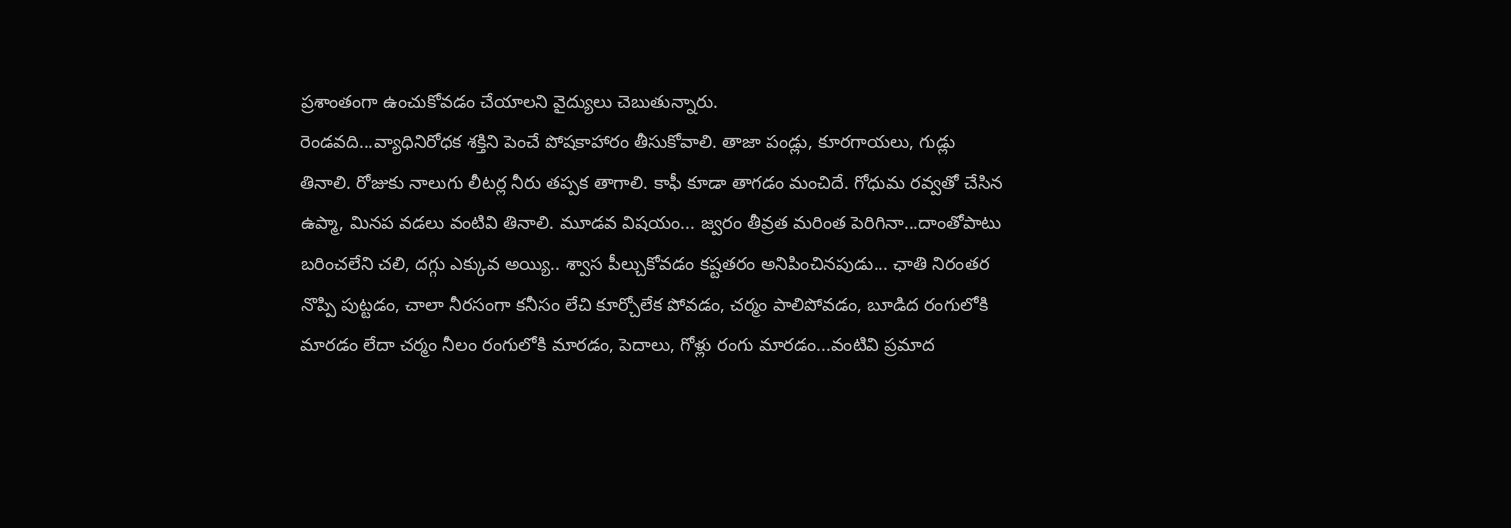ప్రశాంతంగా ఉంచుకోవడం చేయాలని వైద్యులు చెబుతున్నారు.
రెండవది...వ్యాధినిరోధక శక్తిని పెంచే పోషకాహారం తీసుకోవాలి. తాజా పండ్లు, కూరగాయలు, గుడ్లు తినాలి. రోజుకు నాలుగు లీటర్ల నీరు తప్పక తాగాలి. కాఫీ కూడా తాగడం మంచిదే. గోధుమ రవ్వతో చేసిన ఉప్మా, మినప వడలు వంటివి తినాలి. మూడవ విషయం... జ్వరం తీవ్రత మరింత పెరిగినా...దాంతోపాటు బరించలేని చలి, దగ్గు ఎక్కువ అయ్యి.. శ్వాస పీల్చుకోవడం కష్టతరం అనిపించినపుడు... ఛాతి నిరంతర నొప్పి పుట్టడం, చాలా నీరసంగా కనీసం లేచి కూర్చోలేక పోవడం, చర్మం పాలిపోవడం, బూడిద రంగులోకి మారడం లేదా చర్మం నీలం రంగులోకి మారడం, పెదాలు, గోళ్లు రంగు మారడం...వంటివి ప్రమాద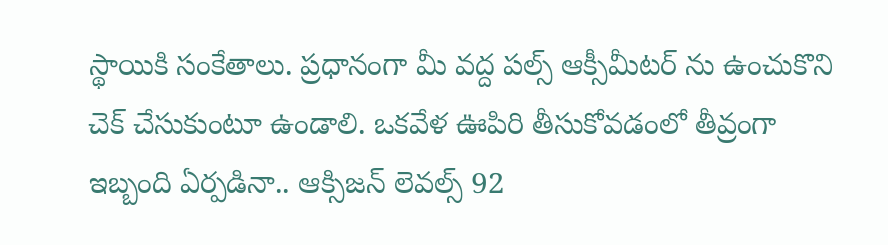స్థాయికి సంకేతాలు. ప్రధానంగా మీ వద్ద పల్స్ ఆక్సీమీటర్ ను ఉంచుకొని చెక్ చేసుకుంటూ ఉండాలి. ఒకవేళ ఊపిరి తీసుకోవడంలో తీవ్రంగా ఇబ్బంది ఏర్పడినా.. ఆక్సిజన్ లెవల్స్ 92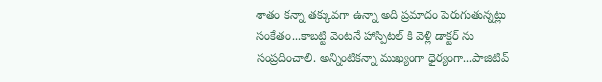శాతం కన్నా తక్కువగా ఉన్నా అది ప్రమాదం పెరుగుతున్నట్లు సంకేతం...కాబట్టి వెంటనే హాస్పిటల్ కి వెళ్లి డాక్టర్ ను సంప్రదించాలి. అన్నింటికన్నా ముఖ్యంగా ధైర్యంగా...పాజిటివ్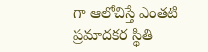గా ఆలోచిస్తే ఎంతటి ప్రమాదకర స్థితి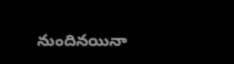నుందినయినా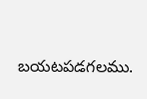బయటపడగలము.